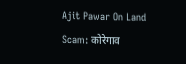Ajit Pawar On Land Scam: कोरेगाव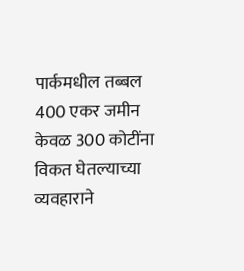पार्कमधील तब्बल 400 एकर जमीन केवळ 300 कोटींना विकत घेतल्याच्या व्यवहाराने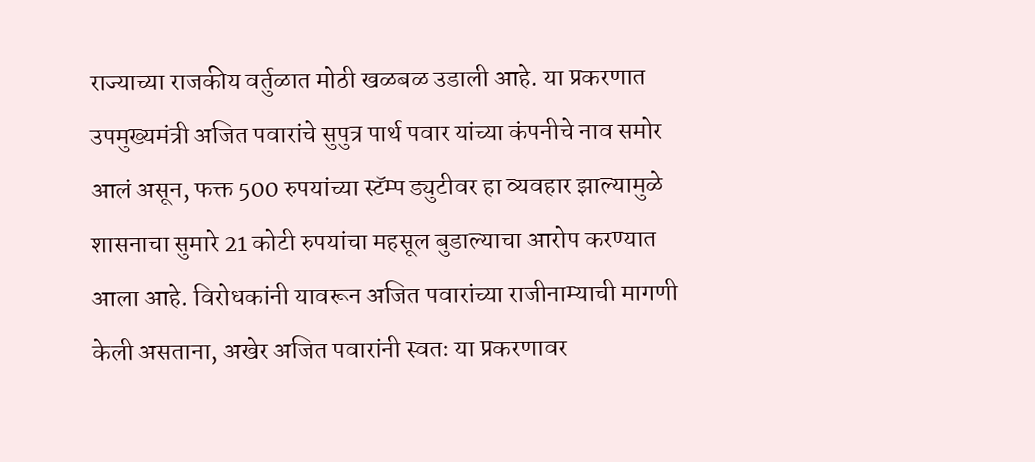राज्याच्या राजकीय वर्तुळात मोठी खळबळ उडाली आहे. या प्रकरणात उपमुख्यमंत्री अजित पवारांचे सुपुत्र पार्थ पवार यांच्या कंपनीचे नाव समोर आलं असून, फक्त 500 रुपयांच्या स्टॅम्प ड्युटीवर हा व्यवहार झाल्यामुळे शासनाचा सुमारे 21 कोटी रुपयांचा महसूल बुडाल्याचा आरोप करण्यात आला आहे. विरोधकांनी यावरून अजित पवारांच्या राजीनाम्याची मागणी केली असताना, अखेर अजित पवारांनी स्वतः या प्रकरणावर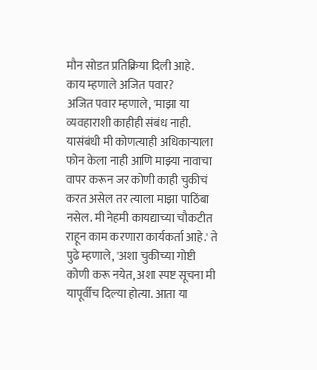मौन सोडत प्रतिक्रिया दिली आहे.
काय म्हणाले अजित पवार?
अजित पवार म्हणाले, 'माझा या व्यवहाराशी काहीही संबंध नाही. यासंबंधी मी कोणत्याही अधिकाऱ्याला फोन केला नाही आणि माझ्या नावाचा वापर करून जर कोणी काही चुकीचं करत असेल तर त्याला माझा पाठिंबा नसेल. मी नेहमी कायद्याच्या चौकटीत राहून काम करणारा कार्यकर्ता आहे.' ते पुढे म्हणाले, 'अशा चुकीच्या गोष्टी कोणी करू नयेत, अशा स्पष्ट सूचना मी यापूर्वीच दिल्या होत्या. आता या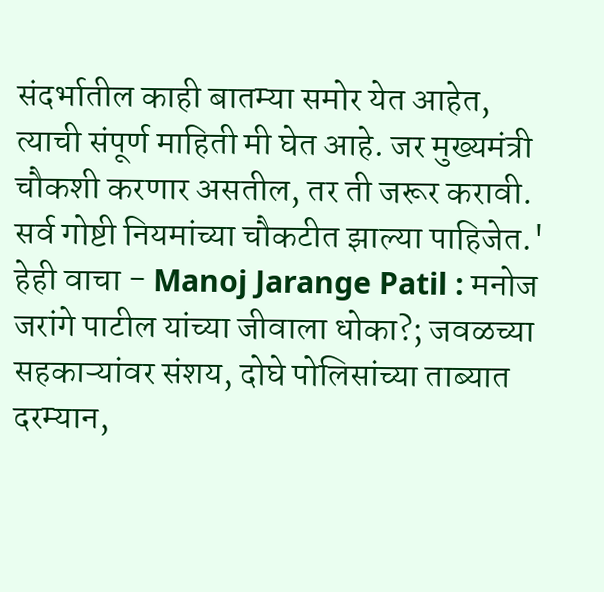संदर्भातील काही बातम्या समोर येत आहेत, त्याची संपूर्ण माहिती मी घेत आहे. जर मुख्यमंत्री चौकशी करणार असतील, तर ती जरूर करावी. सर्व गोष्टी नियमांच्या चौकटीत झाल्या पाहिजेत.'
हेही वाचा - Manoj Jarange Patil : मनोज जरांगे पाटील यांच्या जीवाला धोका?; जवळच्या सहकाऱ्यांवर संशय, दोघे पोलिसांच्या ताब्यात
दरम्यान,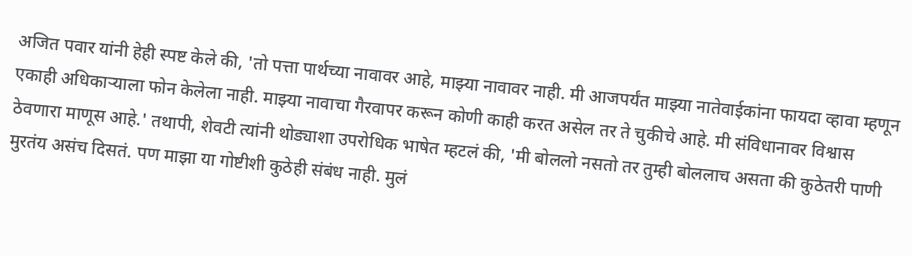अजित पवार यांनी हेही स्पष्ट केले की, 'तो पत्ता पार्थच्या नावावर आहे, माझ्या नावावर नाही. मी आजपर्यंत माझ्या नातेवाईकांना फायदा व्हावा म्हणून एकाही अधिकाऱ्याला फोन केलेला नाही. माझ्या नावाचा गैरवापर करून कोणी काही करत असेल तर ते चुकीचे आहे. मी संविधानावर विश्वास ठेवणारा माणूस आहे.' तथापी, शेवटी त्यांनी थोड्याशा उपरोधिक भाषेत म्हटलं की, 'मी बोललो नसतो तर तुम्ही बोललाच असता की कुठेतरी पाणी मुरतंय असंच दिसतं. पण माझा या गोष्टीशी कुठेही संबंध नाही. मुलं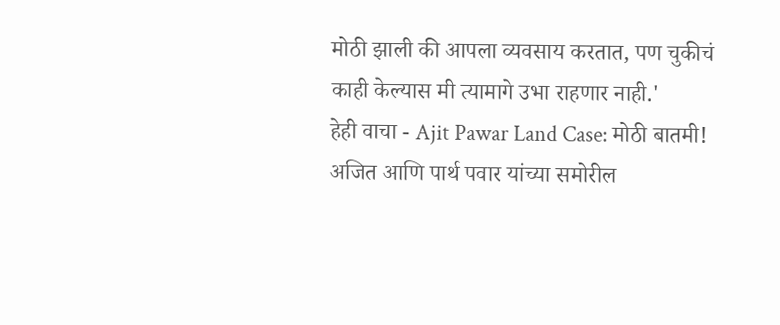मोठी झाली की आपला व्यवसाय करतात, पण चुकीचं काही केल्यास मी त्यामागे उभा राहणार नाही.'
हेही वाचा - Ajit Pawar Land Case: मोठी बातमी! अजित आणि पार्थ पवार यांच्या समोरील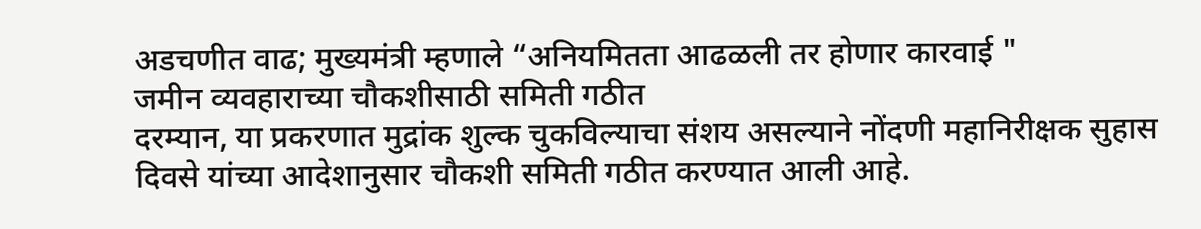अडचणीत वाढ; मुख्यमंत्री म्हणाले “अनियमितता आढळली तर होणार कारवाई "
जमीन व्यवहाराच्या चौकशीसाठी समिती गठीत
दरम्यान, या प्रकरणात मुद्रांक शुल्क चुकविल्याचा संशय असल्याने नोंदणी महानिरीक्षक सुहास दिवसे यांच्या आदेशानुसार चौकशी समिती गठीत करण्यात आली आहे.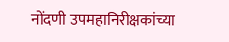नोंदणी उपमहानिरीक्षकांच्या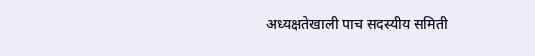अध्यक्षतेखाली पाच सदस्यीय समिती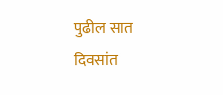पुढील सात दिवसांत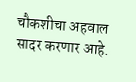चौकशीचा अहवाल सादर करणार आहे.